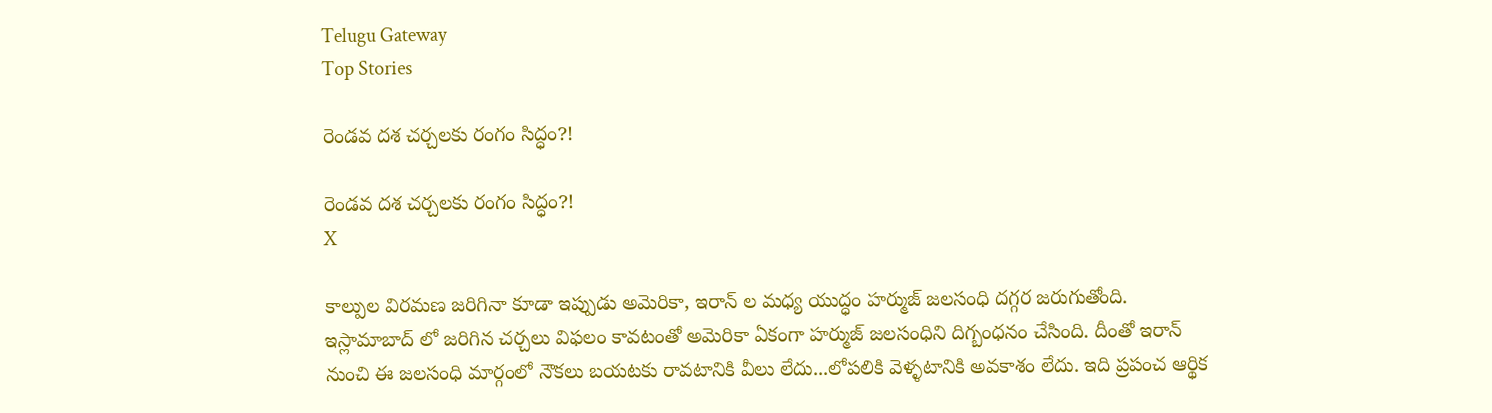Telugu Gateway
Top Stories

రెండవ దశ చర్చలకు రంగం సిద్ధం?!

రెండవ దశ చర్చలకు రంగం సిద్ధం?!
X

కాల్పుల విరమణ జరిగినా కూడా ఇప్పుడు అమెరికా, ఇరాన్ ల మధ్య యుద్ధం హర్ముజ్ జలసంధి దగ్గర జరుగుతోంది. ఇస్లామాబాద్ లో జరిగిన చర్చలు విఫలం కావటంతో అమెరికా ఏకంగా హర్ముజ్ జలసంధిని దిగ్బంధనం చేసింది. దీంతో ఇరాన్ నుంచి ఈ జలసంధి మార్గంలో నౌకలు బయటకు రావటానికి వీలు లేదు...లోపలికి వెళ్ళటానికి అవకాశం లేదు. ఇది ప్రపంచ ఆర్థిక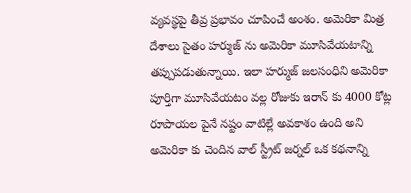వ్యవస్థపై తీవ్ర ప్రభావం చూపించే అంశం. అమెరికా మిత్ర దేశాలు సైతం హర్ముజ్ ను అమెరికా మూసివేయటాన్ని తప్పుపడుతున్నాయి. ఇలా హర్ముజ్ జలసంధిని అమెరికా పూర్తిగా మూసివేయటం వల్ల రోజుకు ఇరాన్ కు 4000 కోట్ల రూపాయల పైనే నష్టం వాటిల్లే అవకాశం ఉంది అని అమెరికా కు చెందిన వాల్ స్ట్రీట్ జర్నల్ ఒక కథనాన్ని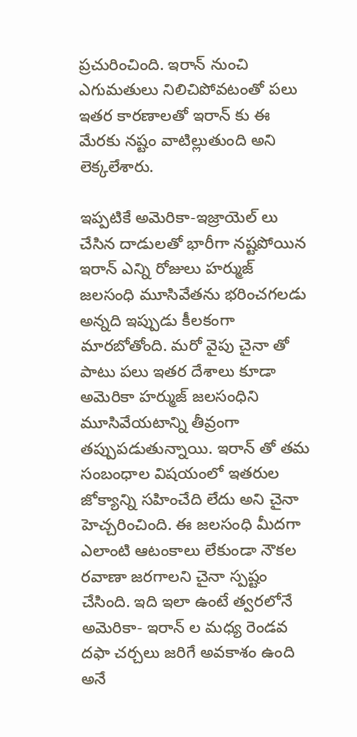ప్రచురించింది. ఇరాన్ నుంచి ఎగుమతులు నిలిచిపోవటంతో పలు ఇతర కారణాలతో ఇరాన్ కు ఈ మేరకు నష్టం వాటిల్లుతుంది అని లెక్కలేశారు.

ఇప్పటికే అమెరికా-ఇజ్రాయెల్ లు చేసిన దాడులతో భారీగా నష్టపోయిన ఇరాన్ ఎన్ని రోజులు హర్ముజ్ జలసంధి మూసివేతను భరించగలడు అన్నది ఇప్పుడు కీలకంగా మారబోతోంది. మరో వైపు చైనా తో పాటు పలు ఇతర దేశాలు కూడా అమెరికా హర్ముజ్ జలసంధిని మూసివేయటాన్ని తీవ్రంగా తప్పుపడుతున్నాయి. ఇరాన్ తో తమ సంబంధాల విషయంలో ఇతరుల జోక్యాన్ని సహించేది లేదు అని చైనా హెచ్చరించింది. ఈ జలసంధి మీదగా ఎలాంటి ఆటంకాలు లేకుండా నౌకల రవాణా జరగాలని చైనా స్పష్టం చేసింది. ఇది ఇలా ఉంటే త్వరలోనే అమెరికా- ఇరాన్ ల మధ్య రెండవ దఫా చర్చలు జరిగే అవకాశం ఉంది అనే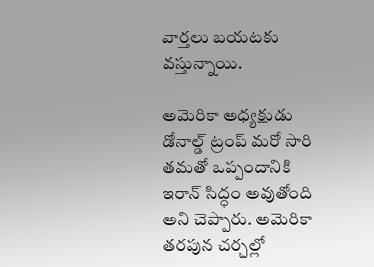వార్తలు బయటకు వస్తున్నాయి.

అమెరికా అధ్యక్షుడు డోనాల్డ్ ట్రంప్ మరో సారి తమతో ఒప్పందానికి ఇరాన్ సిద్ధం అవుతోంది అని చెప్పారు. అమెరికా తరపున చర్చల్లో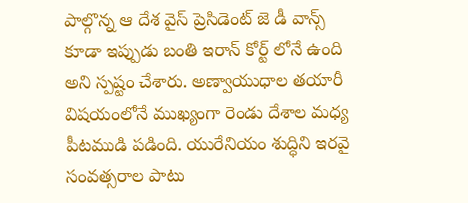పాల్గొన్న ఆ దేశ వైస్ ప్రెసిడెంట్ జె డీ వాన్స్ కూడా ఇప్పుడు బంతి ఇరాన్ కోర్ట్ లోనే ఉంది అని స్పష్టం చేశారు. అణ్వాయుధాల తయారీ విషయంలోనే ముఖ్యంగా రెండు దేశాల మధ్య పీటముడి పడింది. యురేనియం శుద్ధిని ఇరవై సంవత్సరాల పాటు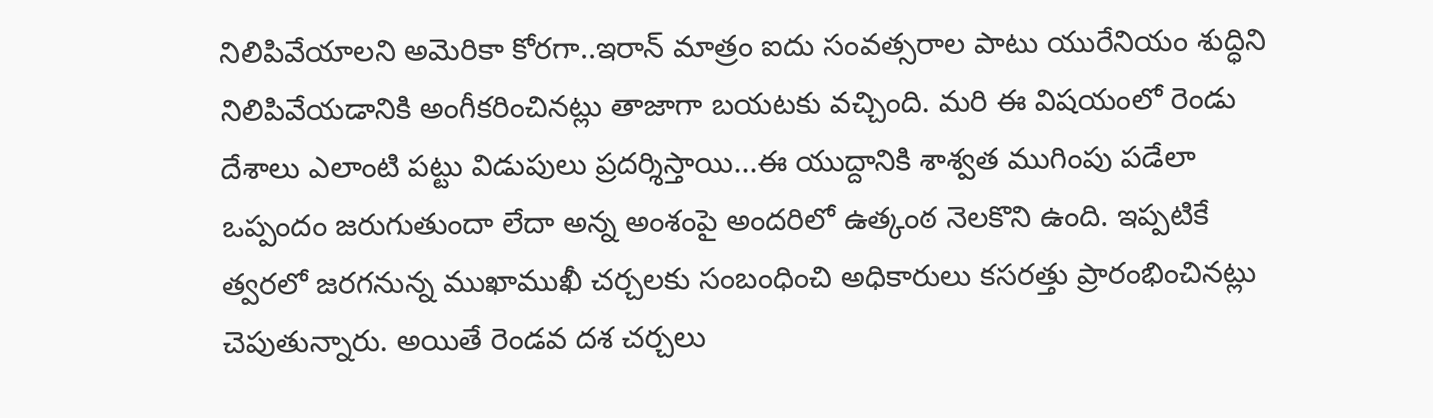నిలిపివేయాలని అమెరికా కోరగా..ఇరాన్ మాత్రం ఐదు సంవత్సరాల పాటు యురేనియం శుద్ధిని నిలిపివేయడానికి అంగీకరించినట్లు తాజాగా బయటకు వచ్చింది. మరి ఈ విషయంలో రెండు దేశాలు ఎలాంటి పట్టు విడుపులు ప్రదర్శిస్తాయి...ఈ యుద్దానికి శాశ్వత ముగింపు పడేలా ఒప్పందం జరుగుతుందా లేదా అన్న అంశంపై అందరిలో ఉత్కంఠ నెలకొని ఉంది. ఇప్పటికే త్వరలో జరగనున్న ముఖాముఖీ చర్చలకు సంబంధించి అధికారులు కసరత్తు ప్రారంభించినట్లు చెపుతున్నారు. అయితే రెండవ దశ చర్చలు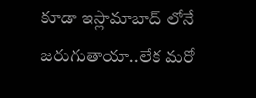కూడా ఇస్లామాబాద్ లోనే జరుగుతాయా..లేక మరో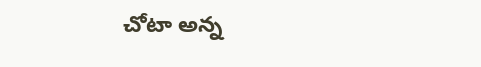చోటా అన్న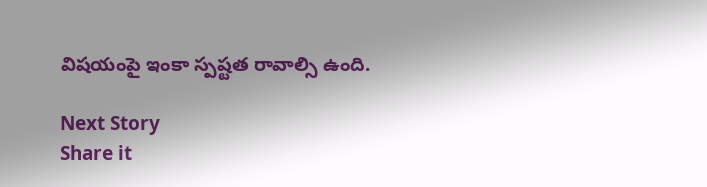విషయంపై ఇంకా స్పష్టత రావాల్సి ఉంది.

Next Story
Share it